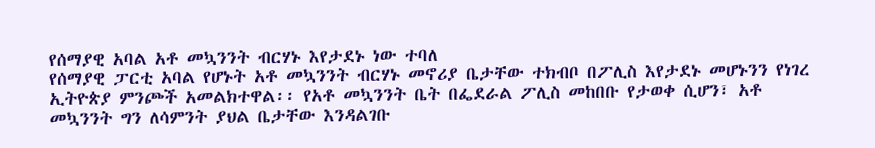የሰማያዊ አባል አቶ መኳንንት ብርሃኑ እየታደኑ ነው ተባለ
የሰማያዊ ፓርቲ አባል የሆኑት አቶ መኳንንት ብርሃኑ መኖሪያ ቤታቸው ተክብቦ በፖሊስ እየታደኑ መሆኑንን የነገረ ኢትዮጵያ ምንጮች አመልክተዋል፡፡ የአቶ መኳንንት ቤት በፌደራል ፖሊስ መከበቡ የታወቀ ሲሆን፣ አቶ መኳንንት ግን ለሳምንት ያህል ቤታቸው እንዳልገቡ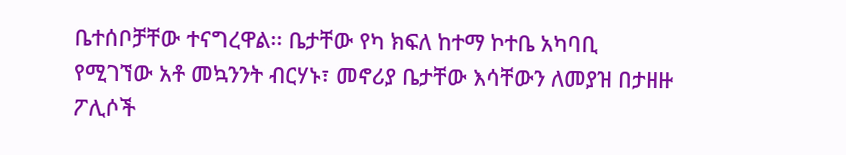ቤተሰቦቻቸው ተናግረዋል፡፡ ቤታቸው የካ ክፍለ ከተማ ኮተቤ አካባቢ የሚገኘው አቶ መኳንንት ብርሃኑ፣ መኖሪያ ቤታቸው እሳቸውን ለመያዝ በታዘዙ ፖሊሶች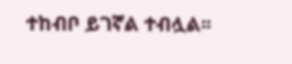ተከብቦ ይገኛል ተብሏል፡፡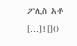ፖሊስ አቶ […]![]()